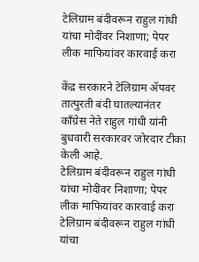टेलिग्राम बंदीवरून राहुल गांधी यांचा मोदींवर निशाणा; पेपर लीक माफियांवर कारवाई करा

केंद्र सरकारने टेलिग्राम ॲपवर तात्पुरती बंदी घातल्यानंतर काँग्रेस नेते राहुल गांधी यांनी बुधवारी सरकारवर जोरदार टीका केली आहे.
टेलिग्राम बंदीवरून राहुल गांधी यांचा मोदींवर निशाणा; पेपर लीक माफियांवर कारवाई करा
टेलिग्राम बंदीवरून राहुल गांधी यांचा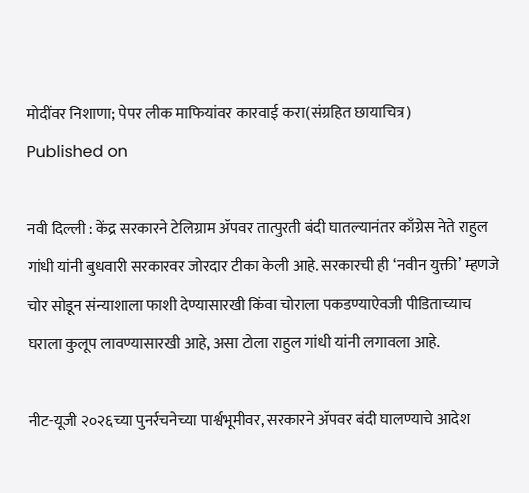मोदींवर निशाणा; पेपर लीक माफियांवर कारवाई करा(संग्रहित छायाचित्र)
Published on

नवी दिल्ली : केंद्र सरकारने टेलिग्राम ॲपवर तात्पुरती बंदी घातल्यानंतर काँग्रेस नेते राहुल गांधी यांनी बुधवारी सरकारवर जोरदार टीका केली आहे. सरकारची ही ‘नवीन युक्ती’ म्हणजे चोर सोडून संन्याशाला फाशी देण्यासारखी किंवा चोराला पकडण्याऐवजी पीडिताच्याच घराला कुलूप लावण्यासारखी आहे, असा टोला राहुल गांधी यांनी लगावला आहे.

नीट-यूजी २०२६च्या पुनर्रचनेच्या पार्श्वभूमीवर, सरकारने ॲपवर बंदी घालण्याचे आदेश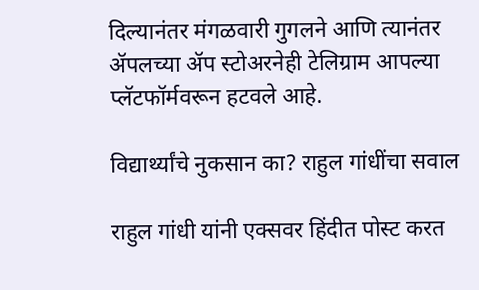दिल्यानंतर मंगळवारी गुगलने आणि त्यानंतर ॲपलच्या ॲप स्टोअरनेही टेलिग्राम आपल्या प्लॅटफॉर्मवरून हटवले आहे.

विद्यार्थ्यांचे नुकसान का? राहुल गांधींचा सवाल

राहुल गांधी यांनी एक्सवर हिंदीत पोस्ट करत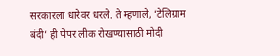सरकारला धारेवर धरले. ते म्हणाले, ‘टेलिग्राम बंदी’ ही पेपर लीक रोखण्यासाठी मोदी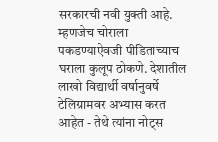सरकारची नवी युक्ती आहे. म्हणजेच चोराला पकडण्याऐवजी पीडिताच्याच घराला कुलूप ठोकणे. देशातील लाखो विद्यार्थी वर्षानुवर्षे टेलिग्रामवर अभ्यास करत आहेत - तेथे त्यांना नोट्स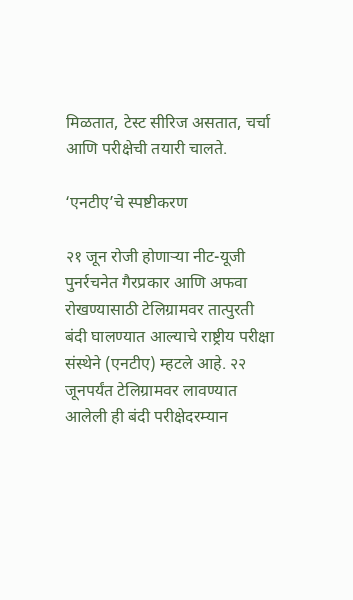मिळतात, टेस्ट सीरिज असतात, चर्चा आणि परीक्षेची तयारी चालते.

‘एनटीए’चे स्पष्टीकरण

२१ जून रोजी होणाऱ्या नीट-यूजी पुनर्रचनेत गैरप्रकार आणि अफवा रोखण्यासाठी टेलिग्रामवर तात्पुरती बंदी घालण्यात आल्याचे राष्ट्रीय परीक्षा संस्थेने (एनटीए) म्हटले आहे. २२ जूनपर्यंत टेलिग्रामवर लावण्यात आलेली ही बंदी परीक्षेदरम्यान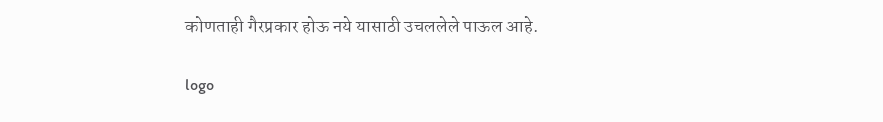कोणताही गैरप्रकार होऊ नये यासाठी उचललेले पाऊल आहे.

logo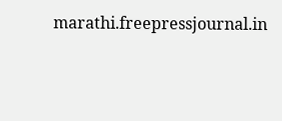marathi.freepressjournal.in